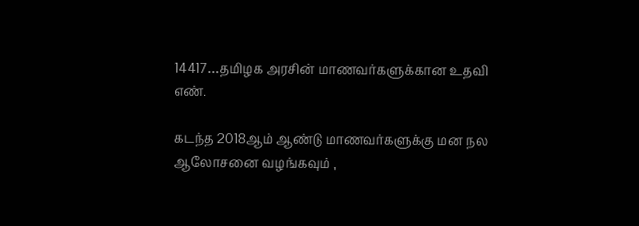14417…தமிழக அரசின் மாணவர்களுக்கான உதவி எண்.

கடந்த 2018ஆம் ஆண்டு மாணவர்களுக்கு மன நல ஆலோசனை வழங்கவும் ,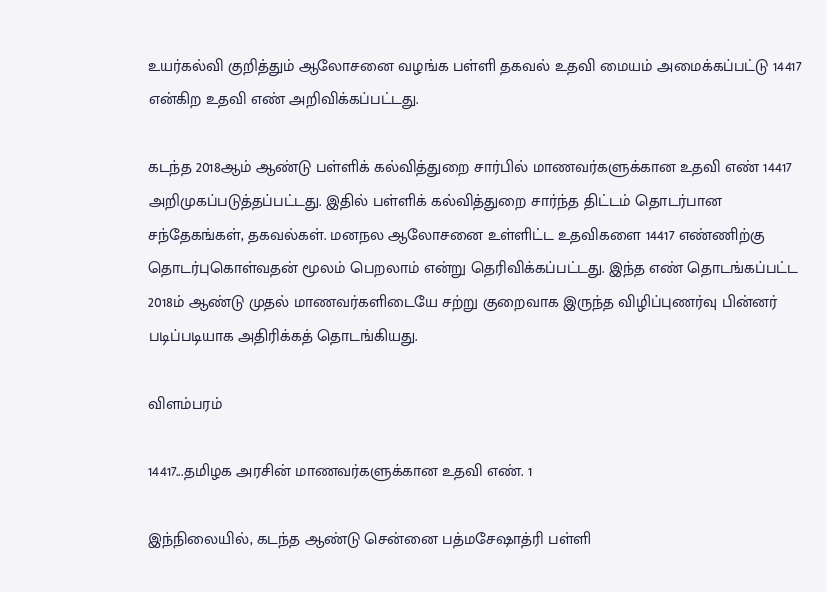உயர்கல்வி குறித்தும் ஆலோசனை வழங்க பள்ளி தகவல் உதவி மையம் அமைக்கப்பட்டு 14417 என்கிற உதவி எண் அறிவிக்கப்பட்டது.

கடந்த 2018ஆம் ஆண்டு பள்ளிக் கல்வித்துறை சார்பில் மாணவர்களுக்கான உதவி எண் 14417 அறிமுகப்படுத்தப்பட்டது. இதில் பள்ளிக் கல்வித்துறை சார்ந்த திட்டம் தொடர்பான சந்தேகங்கள், தகவல்கள். மனநல ஆலோசனை உள்ளிட்ட உதவிகளை 14417 எண்ணிற்கு தொடர்புகொள்வதன் மூலம் பெறலாம் என்று தெரிவிக்கப்பட்டது. இந்த எண் தொடங்கப்பட்ட 2018ம் ஆண்டு முதல் மாணவர்களிடையே சற்று குறைவாக இருந்த விழிப்புணர்வு பின்னர் படிப்படியாக அதிரிக்கத் தொடங்கியது.

விளம்பரம்

14417...தமிழக அரசின் மாணவர்களுக்கான உதவி எண். 1

இந்நிலையில், கடந்த ஆண்டு சென்னை பத்மசேஷாத்ரி பள்ளி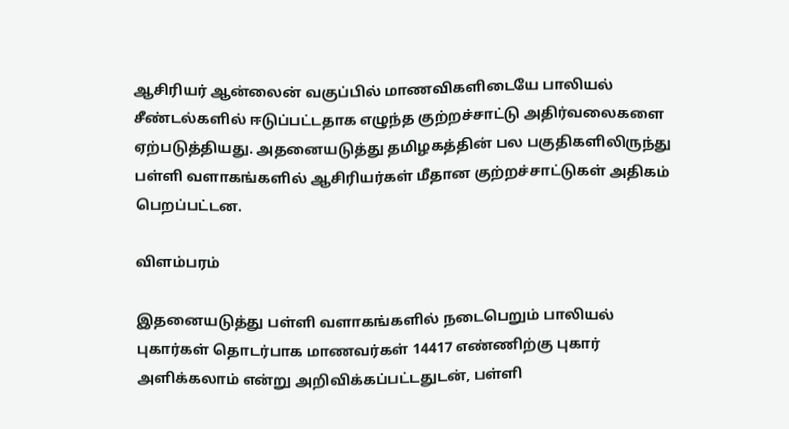ஆசிரியர் ஆன்லைன் வகுப்பில் மாணவிகளிடையே பாலியல் சீண்டல்களில் ஈடுப்பட்டதாக எழுந்த குற்றச்சாட்டு அதிர்வலைகளை ஏற்படுத்தியது. அதனையடுத்து தமிழகத்தின் பல பகுதிகளிலிருந்து பள்ளி வளாகங்களில் ஆசிரியர்கள் மீதான குற்றச்சாட்டுகள் அதிகம் பெறப்பட்டன.

விளம்பரம்

இதனையடுத்து பள்ளி வளாகங்களில் நடைபெறும் பாலியல் புகார்கள் தொடர்பாக மாணவர்கள் 14417 எண்ணிற்கு புகார் அளிக்கலாம் என்று அறிவிக்கப்பட்டதுடன், பள்ளி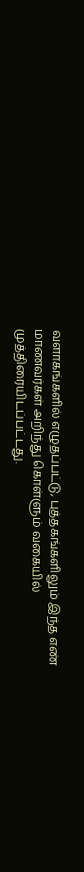வளாகங்களில் எழுதப்பட்டு, புத்தகங்களிலும் இந்த எண் மாணவர்கள் அறிந்து கொள்ளும் வகையில் முத்திரையிடப்பட்டது.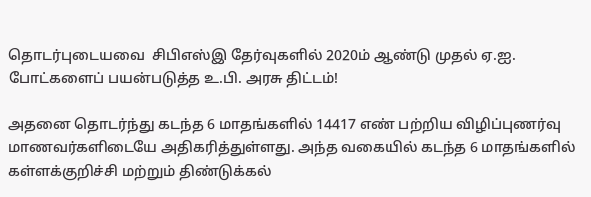தொடர்புடையவை  சிபிஎஸ்இ தேர்வுகளில் 2020ம் ஆண்டு முதல் ஏ.ஐ. போட்களைப் பயன்படுத்த உ.பி. அரசு திட்டம்!

அதனை தொடர்ந்து கடந்த 6 மாதங்களில் 14417 எண் பற்றிய விழிப்புணர்வு மாணவர்களிடையே அதிகரித்துள்ளது. அந்த வகையில் கடந்த 6 மாதங்களில் கள்ளக்குறிச்சி மற்றும் திண்டுக்கல்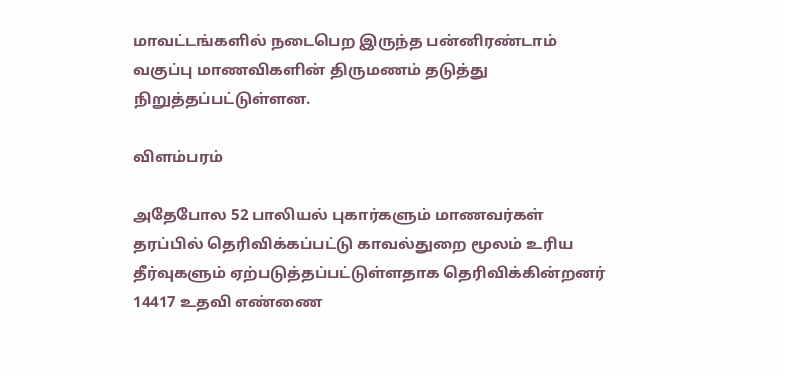மாவட்டங்களில் நடைபெற இருந்த பன்னிரண்டாம் வகுப்பு மாணவிகளின் திருமணம் தடுத்து நிறுத்தப்பட்டுள்ளன.

விளம்பரம்

அதேபோல 52 பாலியல் புகார்களும் மாணவர்கள் தரப்பில் தெரிவிக்கப்பட்டு காவல்துறை மூலம் உரிய தீர்வுகளும் ஏற்படுத்தப்பட்டுள்ளதாக தெரிவிக்கின்றனர் 14417 உதவி எண்ணை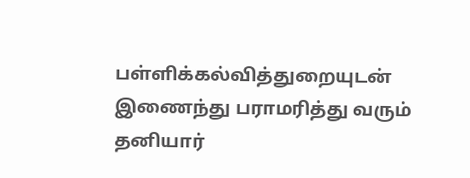பள்ளிக்கல்வித்துறையுடன் இணைந்து பராமரித்து வரும் தனியார்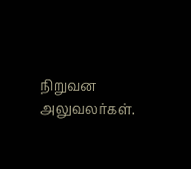நிறுவன அலுவலர்கள்.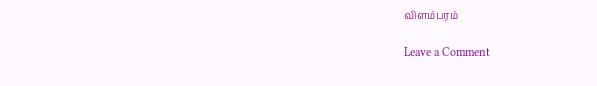விளம்பரம்

Leave a Comment